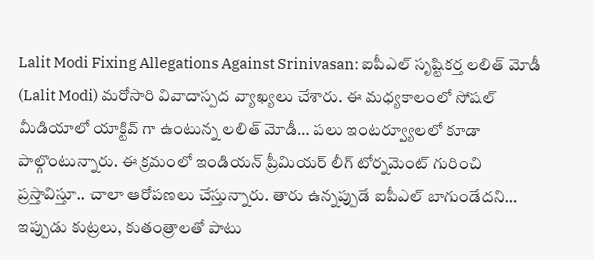Lalit Modi Fixing Allegations Against Srinivasan: ఐపీఎల్ సృష్టికర్త లలిత్ మోడీ (Lalit Modi) మరోసారి వివాదాస్పద వ్యాఖ్యలు చేశారు. ఈ మధ్యకాలంలో సోషల్ మీడియాలో యాక్టివ్ గా ఉంటున్న లలిత్ మోడీ… పలు ఇంటర్వ్యూలలో కూడా పాల్గొంటున్నారు. ఈ క్రమంలో ఇండియన్ ప్రీమియర్ లీగ్ టోర్నమెంట్ గురించి ప్రస్తావిస్తూ.. చాలా ఆరోపణలు చేస్తున్నారు. తారు ఉన్నప్పుడే ఐపీఎల్ బాగుండేదని… ఇప్పుడు కుట్రలు, కుతంత్రాలతో పాటు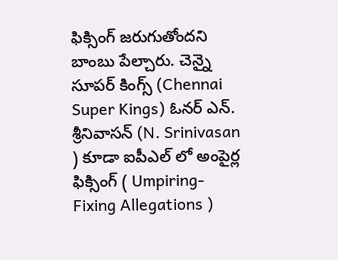ఫిక్సింగ్ జరుగుతోందని బాంబు పేల్చారు. చెన్నై సూపర్ కింగ్స్ (Chennai Super Kings) ఓనర్ ఎన్. శ్రీనివాసన్ (N. Srinivasan ) కూడా ఐపీఎల్ లో అంపైర్ల ఫిక్సింగ్ ( Umpiring-Fixing Allegations )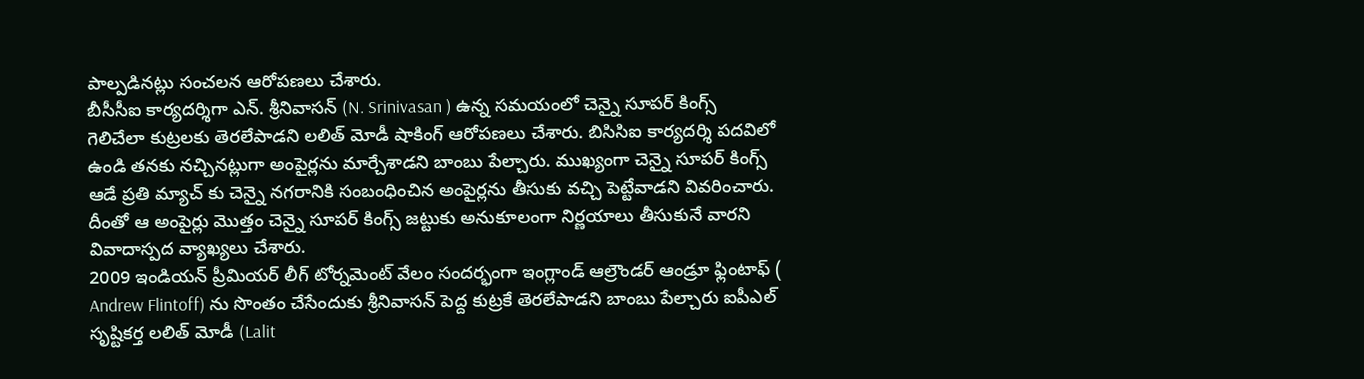పాల్పడినట్లు సంచలన ఆరోపణలు చేశారు.
బీసీసీఐ కార్యదర్శిగా ఎన్. శ్రీనివాసన్ (N. Srinivasan ) ఉన్న సమయంలో చెన్నై సూపర్ కింగ్స్ గెలిచేలా కుట్రలకు తెరలేపాడని లలిత్ మోడీ షాకింగ్ ఆరోపణలు చేశారు. బిసిసిఐ కార్యదర్శి పదవిలో ఉండి తనకు నచ్చినట్లుగా అంపైర్లను మార్చేశాడని బాంబు పేల్చారు. ముఖ్యంగా చెన్నై సూపర్ కింగ్స్ ఆడే ప్రతి మ్యాచ్ కు చెన్నై నగరానికి సంబంధించిన అంపైర్లను తీసుకు వచ్చి పెట్టేవాడని వివరించారు. దీంతో ఆ అంపైర్లు మొత్తం చెన్నై సూపర్ కింగ్స్ జట్టుకు అనుకూలంగా నిర్ణయాలు తీసుకునే వారని వివాదాస్పద వ్యాఖ్యలు చేశారు.
2009 ఇండియన్ ప్రీమియర్ లీగ్ టోర్నమెంట్ వేలం సందర్భంగా ఇంగ్లాండ్ ఆల్రౌండర్ ఆండ్రూ ఫ్లింటాఫ్ ( Andrew Flintoff) ను సొంతం చేసేందుకు శ్రీనివాసన్ పెద్ద కుట్రకే తెరలేపాడని బాంబు పేల్చారు ఐపీఎల్ సృష్టికర్త లలిత్ మోడీ (Lalit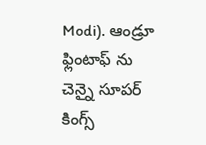Modi). ఆండ్రూ ఫ్లింటాఫ్ ను చెన్నై సూపర్ కింగ్స్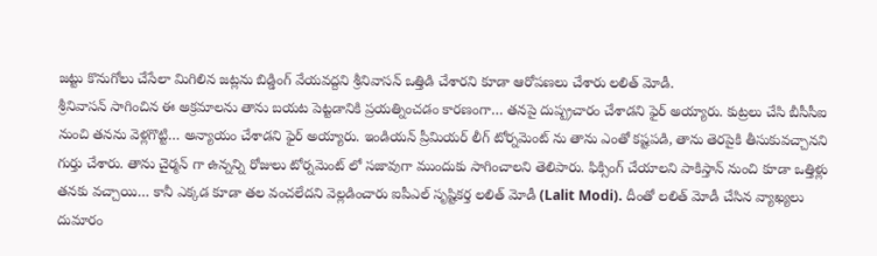జట్టు కొనుగోలు చేసేలా మిగిలిన జట్లను బిడ్డింగ్ వేయవద్దని శ్రీనివాసన్ ఒత్తిడి చేశారని కూడా ఆరోపణలు చేశారు లలిత్ మోడీ.
శ్రీనివాసన్ సాగించిన ఈ అక్రమాలను తాను బయట పెట్టడానికి ప్రయత్నించడం కారణంగా… తనపై దుష్ప్రచారం చేశాడని ఫైర్ అయ్యారు. కుట్రలు చేసి బీసీసీఐ నుంచి తనను వెళ్లగొట్టి… అన్యాయం చేశాడని ఫైర్ అయ్యారు. ఇండియన్ ప్రీమియర్ లీగ్ టోర్నమెంట్ ను తాను ఎంతో కష్టపడి, తాను తెరపైకి తీసుకువచ్చానని గుర్తు చేశారు. తాను చైర్మన్ గా ఉన్నన్ని రోజులు టోర్నమెంట్ లో సజావుగా ముందుకు సాగించాలని తెలిపారు. ఫిక్సింగ్ చేయాలని పాకిస్తాన్ నుంచి కూడా ఒత్తిళ్లు తనకు వచ్చాయి… కానీ ఎక్కడ కూడా తల వంచలేదని వెల్లడించారు ఐపీఎల్ సృష్టికర్త లలిత్ మోడీ (Lalit Modi). దీంతో లలిత్ మోడీ చేసిన వ్యాఖ్యలు దుమారం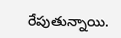రేపుతున్నాయి.